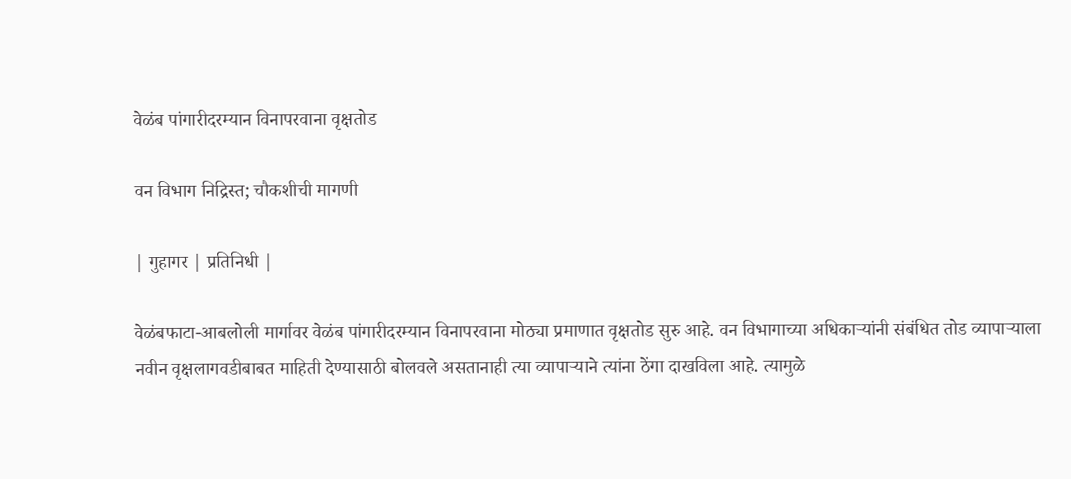वेळंब पांगारीदरम्यान विनापरवाना वृक्षतोड

वन विभाग निद्रिस्त; चौकशीची मागणी

| गुहागर | प्रतिनिधी |

वेळंबफाटा-आबलोली मार्गावर वेळंब पांगारीदरम्यान विनापरवाना मोठ्या प्रमाणात वृक्षतोड सुरु आहे. वन विभागाच्या अधिकाऱ्यांनी संबंधित तोड व्यापाऱ्याला नवीन वृक्षलागवडीबाबत माहिती देण्यासाठी बोलवले असतानाही त्या व्यापाऱ्याने त्यांना ठेंगा दाखविला आहे. त्यामुळे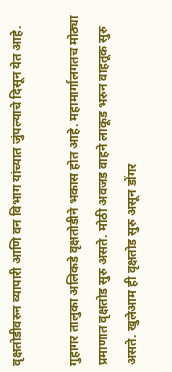वृक्षतोडीवरुन व्यापारी आणि वन विभाग यांच्यात जुंपल्याचे दिसून येत आहे.

गुहागर तालुका अलिकडे वृक्षतोडीने भकास होत आहे. महामार्गालगतच मोठ्या प्रमाणात वृक्षतोड सुरु असते. मोठी अवजड वाहने लाकूड भरुन वाहतूक सुरु असते. खुलेआम ही वृक्षतोड सुरु असून डोंगर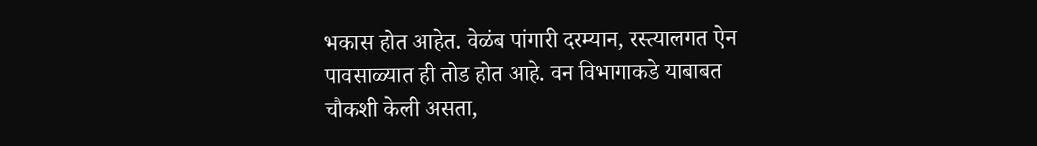भकास होत आहेत. वेळंब पांगारी दरम्यान, रस्त्यालगत ऐन पावसाळ्यात ही तोड होत आहे. वन विभागाकडे याबाबत चौकशी केली असता,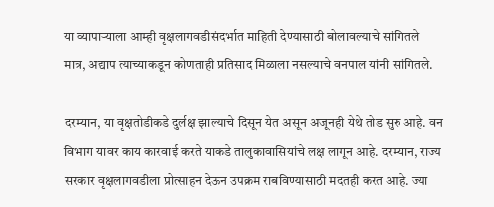या व्यापाऱ्याला आम्ही वृक्षलागवडीसंदर्भात माहिती देण्यासाठी बोलावल्याचे सांगितले मात्र, अद्याप त्याच्याकडून कोणताही प्रतिसाद मिळाला नसल्याचे वनपाल यांनी सांगितले.

दरम्यान, या वृक्षतोडीकडे दुर्लक्ष झाल्याचे दिसून येत असून अजूनही येथे तोड सुरु आहे. वन विभाग यावर काय कारवाई करते याकडे तालुकावासियांचे लक्ष लागून आहे. दरम्यान, राज्य सरकार वृक्षलागवडीला प्रोत्साहन देऊन उपक्रम राबविण्यासाठी मदतही करत आहे. ज्या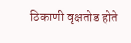ठिकाणी वृक्षतोड होते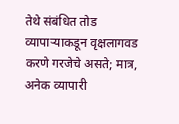तेथे संबंधित तोड व्यापाऱ्याकडून वृक्षलागवड करणे गरजेचे असते; मात्र, अनेक व्यापारी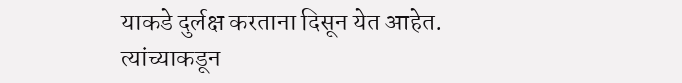याकडे दुर्लक्ष करताना दिसून येत आहेत. त्यांच्याकडून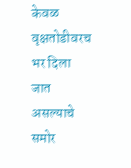केवळ वृक्षतोडीवरच भर दिला जात असल्याचे समोर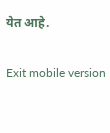येत आहे.

Exit mobile version